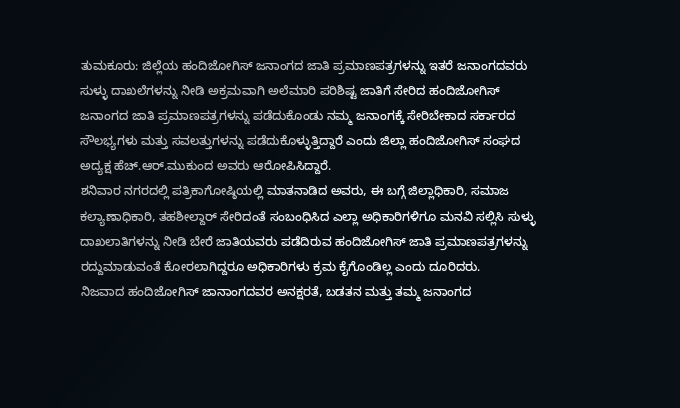ತುಮಕೂರು: ಜಿಲ್ಲೆಯ ಹಂದಿಜೋಗಿಸ್ ಜನಾಂಗದ ಜಾತಿ ಪ್ರಮಾಣಪತ್ರಗಳನ್ನು ಇತರೆ ಜನಾಂಗದವರು ಸುಳ್ಳು ದಾಖಲೆಗಳನ್ನು ನೀಡಿ ಅಕ್ರಮವಾಗಿ ಅಲೆಮಾರಿ ಪರಿಶಿಷ್ಟ ಜಾತಿಗೆ ಸೇರಿದ ಹಂದಿಜೋಗಿಸ್ ಜನಾಂಗದ ಜಾತಿ ಪ್ರಮಾಣಪತ್ರಗಳನ್ನು ಪಡೆದುಕೊಂಡು ನಮ್ಮ ಜನಾಂಗಕ್ಕೆ ಸೇರಿಬೇಕಾದ ಸರ್ಕಾರದ ಸೌಲಭ್ಯಗಳು ಮತ್ತು ಸವಲತ್ತುಗಳನ್ನು ಪಡೆದುಕೊಳ್ಳುತ್ತಿದ್ದಾರೆ ಎಂದು ಜಿಲ್ಲಾ ಹಂದಿಜೋಗಿಸ್ ಸಂಘದ ಅದ್ಯಕ್ಷ ಹೆಚ್.ಆರ್.ಮುಕುಂದ ಅವರು ಆರೋಪಿಸಿದ್ದಾರೆ.
ಶನಿವಾರ ನಗರದಲ್ಲಿ ಪತ್ರಿಕಾಗೋಷ್ಠಿಯಲ್ಲಿ ಮಾತನಾಡಿದ ಅವರು, ಈ ಬಗ್ಗೆ ಜಿಲ್ಲಾಧಿಕಾರಿ, ಸಮಾಜ ಕಲ್ಯಾಣಾಧಿಕಾರಿ, ತಹಶೀಲ್ದಾರ್ ಸೇರಿದಂತೆ ಸಂಬಂಧಿಸಿದ ಎಲ್ಲಾ ಅಧಿಕಾರಿಗಳಿಗೂ ಮನವಿ ಸಲ್ಲಿಸಿ ಸುಳ್ಳು ದಾಖಲಾತಿಗಳನ್ನು ನೀಡಿ ಬೇರೆ ಜಾತಿಯವರು ಪಡೆದಿರುವ ಹಂದಿಜೋಗಿಸ್ ಜಾತಿ ಪ್ರಮಾಣಪತ್ರಗಳನ್ನು ರದ್ದುಮಾಡುವಂತೆ ಕೋರಲಾಗಿದ್ದರೂ ಅಧಿಕಾರಿಗಳು ಕ್ರಮ ಕೈಗೊಂಡಿಲ್ಲ ಎಂದು ದೂರಿದರು.
ನಿಜವಾದ ಹಂದಿಜೋಗಿಸ್ ಜಾನಾಂಗದವರ ಅನಕ್ಷರತೆ, ಬಡತನ ಮತ್ತು ತಮ್ಮ ಜನಾಂಗದ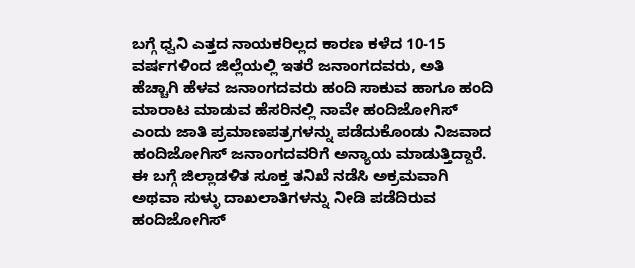ಬಗ್ಗೆ ಧ್ವನಿ ಎತ್ತದ ನಾಯಕರಿಲ್ಲದ ಕಾರಣ ಕಳೆದ 10-15 ವರ್ಷಗಳಿಂದ ಜಿಲ್ಲೆಯಲ್ಲಿ ಇತರೆ ಜನಾಂಗದವರು, ಅತಿ ಹೆಚ್ಚಾಗಿ ಹೆಳವ ಜನಾಂಗದವರು ಹಂದಿ ಸಾಕುವ ಹಾಗೂ ಹಂದಿ ಮಾರಾಟ ಮಾಡುವ ಹೆಸರಿನಲ್ಲಿ ನಾವೇ ಹಂದಿಜೋಗಿಸ್ ಎಂದು ಜಾತಿ ಪ್ರಮಾಣಪತ್ರಗಳನ್ನು ಪಡೆದುಕೊಂಡು ನಿಜವಾದ ಹಂದಿಜೋಗಿಸ್ ಜನಾಂಗದವರಿಗೆ ಅನ್ಯಾಯ ಮಾಡುತ್ತಿದ್ದಾರೆ. ಈ ಬಗ್ಗೆ ಜಿಲ್ಲಾಡಳಿತ ಸೂಕ್ತ ತನಿಖೆ ನಡೆಸಿ ಅಕ್ರಮವಾಗಿ ಅಥವಾ ಸುಳ್ಳು ದಾಖಲಾತಿಗಳನ್ನು ನೀಡಿ ಪಡೆದಿರುವ ಹಂದಿಜೋಗಿಸ್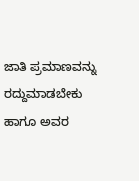ಜಾತಿ ಪ್ರಮಾಣವನ್ನು ರದ್ದುಮಾಡಬೇಕು ಹಾಗೂ ಅವರ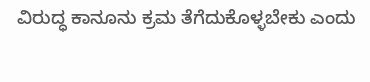ವಿರುದ್ಧ ಕಾನೂನು ಕ್ರಮ ತೆಗೆದುಕೊಳ್ಳಬೇಕು ಎಂದು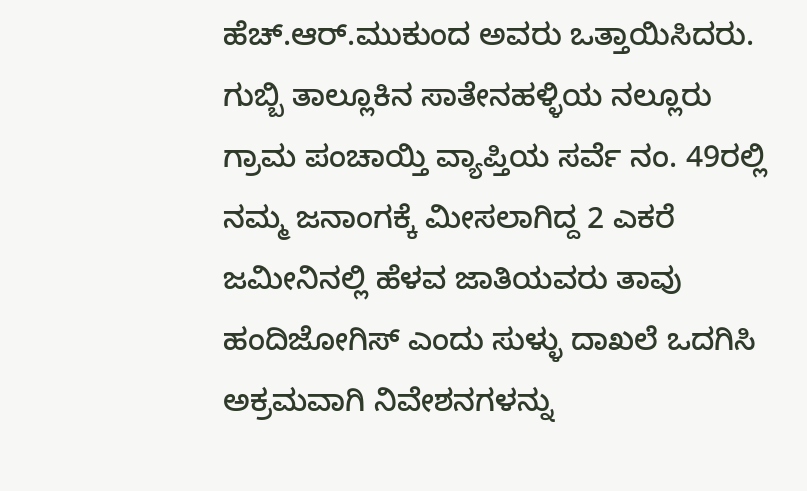ಹೆಚ್.ಆರ್.ಮುಕುಂದ ಅವರು ಒತ್ತಾಯಿಸಿದರು.
ಗುಬ್ಬಿ ತಾಲ್ಲೂಕಿನ ಸಾತೇನಹಳ್ಳಿಯ ನಲ್ಲೂರು ಗ್ರಾಮ ಪಂಚಾಯ್ತಿ ವ್ಯಾಪ್ತಿಯ ಸರ್ವೆ ನಂ. 49ರಲ್ಲಿ ನಮ್ಮ ಜನಾಂಗಕ್ಕೆ ಮೀಸಲಾಗಿದ್ದ 2 ಎಕರೆ ಜಮೀನಿನಲ್ಲಿ ಹೆಳವ ಜಾತಿಯವರು ತಾವು ಹಂದಿಜೋಗಿಸ್ ಎಂದು ಸುಳ್ಳು ದಾಖಲೆ ಒದಗಿಸಿ ಅಕ್ರಮವಾಗಿ ನಿವೇಶನಗಳನ್ನು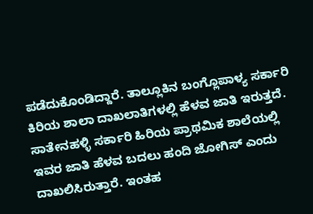ಪಡೆದುಕೊಂಡಿದ್ದಾರೆ. ತಾಲ್ಲೂಕಿನ ಬಂಗ್ಲೊಪಾಳ್ಯ ಸರ್ಕಾರಿ ಕಿರಿಯ ಶಾಲಾ ದಾಖಲಾತಿಗಳಲ್ಲಿ ಹೆಳವ ಜಾತಿ ಇರುತ್ತದೆ. ಸಾತೇನಹಳ್ಳಿ ಸರ್ಕಾರಿ ಹಿರಿಯ ಪ್ರಾಥಮಿಕ ಶಾಲೆಯಲ್ಲಿ ಇವರ ಜಾತಿ ಹೆಳವ ಬದಲು ಹಂದಿ ಜೋಗಿಸ್ ಎಂದು ದಾಖಲಿಸಿರುತ್ತಾರೆ. ಇಂತಹ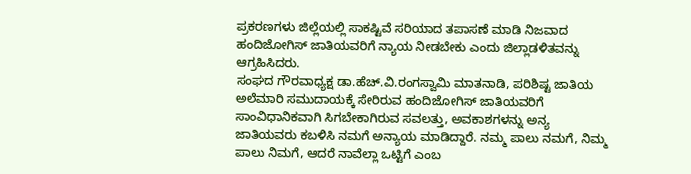ಪ್ರಕರಣಗಳು ಜಿಲ್ಲೆಯಲ್ಲಿ ಸಾಕಷ್ಟಿವೆ ಸರಿಯಾದ ತಪಾಸಣೆ ಮಾಡಿ ನಿಜವಾದ ಹಂದಿಜೋಗಿಸ್ ಜಾತಿಯವರಿಗೆ ನ್ಯಾಯ ನೀಡಬೇಕು ಎಂದು ಜಿಲ್ಲಾಡಳಿತವನ್ನು ಆಗ್ರಹಿಸಿದರು.
ಸಂಘದ ಗೌರವಾಧ್ಯಕ್ಷ ಡಾ.ಹೆಚ್.ವಿ.ರಂಗಸ್ವಾಮಿ ಮಾತನಾಡಿ, ಪರಿಶಿಷ್ಟ ಜಾತಿಯ ಅಲೆಮಾರಿ ಸಮುದಾಯಕ್ಕೆ ಸೇರಿರುವ ಹಂದಿಜೋಗಿಸ್ ಜಾತಿಯವರಿಗೆ ಸಾಂವಿಧಾನಿಕವಾಗಿ ಸಿಗಬೇಕಾಗಿರುವ ಸವಲತ್ತು, ಅವಕಾಶಗಳನ್ನು ಅನ್ಯ ಜಾತಿಯವರು ಕಬಳಿಸಿ ನಮಗೆ ಅನ್ಯಾಯ ಮಾಡಿದ್ದಾರೆ. ನಮ್ಮ ಪಾಲು ನಮಗೆ, ನಿಮ್ಮ ಪಾಲು ನಿಮಗೆ, ಆದರೆ ನಾವೆಲ್ಲಾ ಒಟ್ಟಿಗೆ ಎಂಬ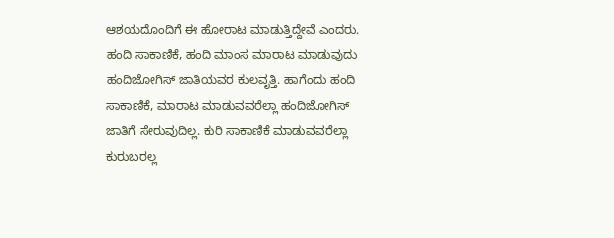ಆಶಯದೊಂದಿಗೆ ಈ ಹೋರಾಟ ಮಾಡುತ್ತಿದ್ದೇವೆ ಎಂದರು.
ಹಂದಿ ಸಾಕಾಣಿಕೆ, ಹಂದಿ ಮಾಂಸ ಮಾರಾಟ ಮಾಡುವುದು ಹಂದಿಜೋಗಿಸ್ ಜಾತಿಯವರ ಕುಲವೃತ್ತಿ. ಹಾಗೆಂದು ಹಂದಿ ಸಾಕಾಣಿಕೆ, ಮಾರಾಟ ಮಾಡುವವರೆಲ್ಲಾ ಹಂದಿಜೋಗಿಸ್ ಜಾತಿಗೆ ಸೇರುವುದಿಲ್ಲ. ಕುರಿ ಸಾಕಾಣಿಕೆ ಮಾಡುವವರೆಲ್ಲಾ ಕುರುಬರಲ್ಲ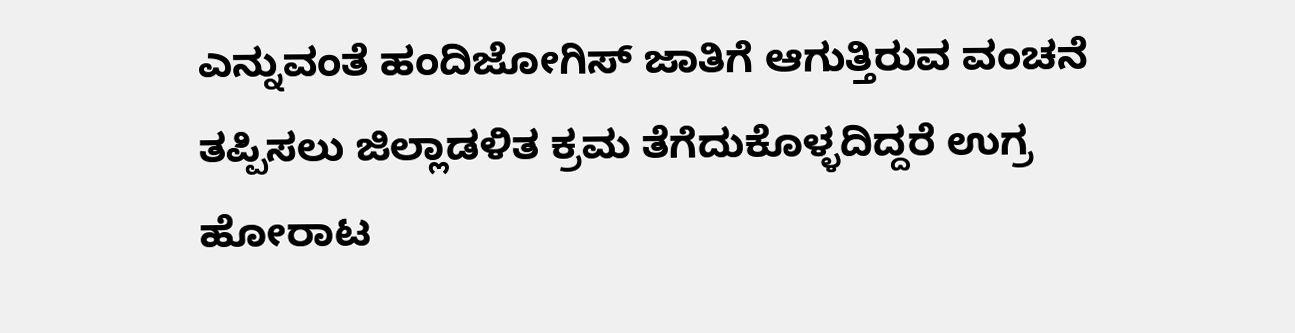ಎನ್ನುವಂತೆ ಹಂದಿಜೋಗಿಸ್ ಜಾತಿಗೆ ಆಗುತ್ತಿರುವ ವಂಚನೆ ತಪ್ಪಿಸಲು ಜಿಲ್ಲಾಡಳಿತ ಕ್ರಮ ತೆಗೆದುಕೊಳ್ಳದಿದ್ದರೆ ಉಗ್ರ ಹೋರಾಟ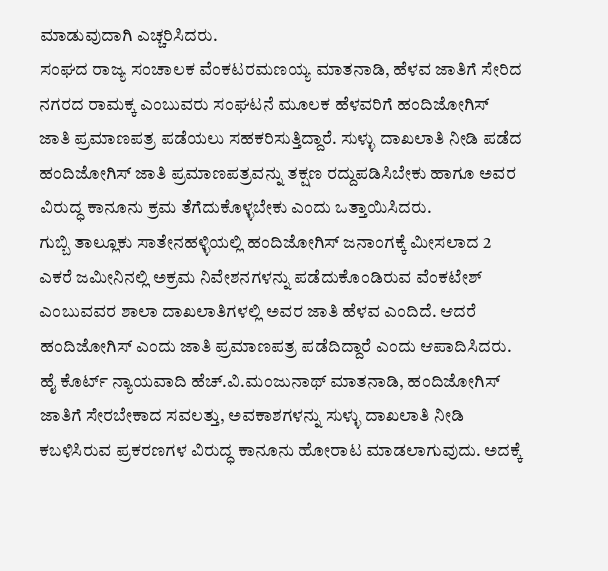ಮಾಡುವುದಾಗಿ ಎಚ್ಚರಿಸಿದರು.
ಸಂಘದ ರಾಜ್ಯ ಸಂಚಾಲಕ ವೆಂಕಟರಮಣಯ್ಯ ಮಾತನಾಡಿ, ಹೆಳವ ಜಾತಿಗೆ ಸೇರಿದ ನಗರದ ರಾಮಕ್ಕ ಎಂಬುವರು ಸಂಘಟನೆ ಮೂಲಕ ಹೆಳವರಿಗೆ ಹಂದಿಜೋಗಿಸ್ ಜಾತಿ ಪ್ರಮಾಣಪತ್ರ ಪಡೆಯಲು ಸಹಕರಿಸುತ್ತಿದ್ದಾರೆ. ಸುಳ್ಳು ದಾಖಲಾತಿ ನೀಡಿ ಪಡೆದ ಹಂದಿಜೋಗಿಸ್ ಜಾತಿ ಪ್ರಮಾಣಪತ್ರವನ್ನು ತಕ್ಷಣ ರದ್ದುಪಡಿಸಿಬೇಕು ಹಾಗೂ ಅವರ ವಿರುದ್ಧ ಕಾನೂನು ಕ್ರಮ ತೆಗೆದುಕೊಳ್ಳಬೇಕು ಎಂದು ಒತ್ತಾಯಿಸಿದರು.
ಗುಬ್ಬಿ ತಾಲ್ಲೂಕು ಸಾತೇನಹಳ್ಳಿಯಲ್ಲಿ ಹಂದಿಜೋಗಿಸ್ ಜನಾಂಗಕ್ಕೆ ಮೀಸಲಾದ 2 ಎಕರೆ ಜಮೀನಿನಲ್ಲಿ ಅಕ್ರಮ ನಿವೇಶನಗಳನ್ನು ಪಡೆದುಕೊಂಡಿರುವ ವೆಂಕಟೇಶ್ ಎಂಬುವವರ ಶಾಲಾ ದಾಖಲಾತಿಗಳಲ್ಲಿ ಅವರ ಜಾತಿ ಹೆಳವ ಎಂದಿದೆ. ಆದರೆ ಹಂದಿಜೋಗಿಸ್ ಎಂದು ಜಾತಿ ಪ್ರಮಾಣಪತ್ರ ಪಡೆದಿದ್ದಾರೆ ಎಂದು ಆಪಾದಿಸಿದರು.
ಹೈ ಕೊರ್ಟ್ ನ್ಯಾಯವಾದಿ ಹೆಚ್.ವಿ.ಮಂಜುನಾಥ್ ಮಾತನಾಡಿ, ಹಂದಿಜೋಗಿಸ್ ಜಾತಿಗೆ ಸೇರಬೇಕಾದ ಸವಲತ್ತು, ಅವಕಾಶಗಳನ್ನು ಸುಳ್ಳು ದಾಖಲಾತಿ ನೀಡಿ ಕಬಳಿಸಿರುವ ಪ್ರಕರಣಗಳ ವಿರುದ್ಧ ಕಾನೂನು ಹೋರಾಟ ಮಾಡಲಾಗುವುದು. ಅದಕ್ಕೆ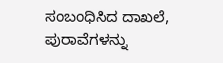ಸಂಬಂಧಿಸಿದ ದಾಖಲೆ, ಪುರಾವೆಗಳನ್ನು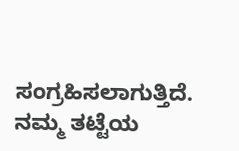ಸಂಗ್ರಹಿಸಲಾಗುತ್ತಿದೆ. ನಮ್ಮ ತಟ್ಟೆಯ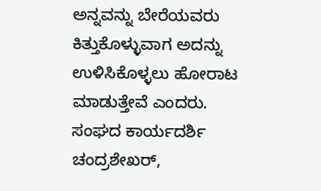ಅನ್ನವನ್ನು ಬೇರೆಯವರು ಕಿತ್ತುಕೊಳ್ಳುವಾಗ ಅದನ್ನು ಉಳಿಸಿಕೊಳ್ಳಲು ಹೋರಾಟ ಮಾಡುತ್ತೇವೆ ಎಂದರು.
ಸಂಘದ ಕಾರ್ಯದರ್ಶಿ ಚಂದ್ರಶೇಖರ್,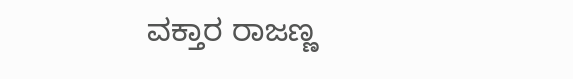ವಕ್ತಾರ ರಾಜಣ್ಣ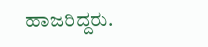ಹಾಜರಿದ್ದರು.